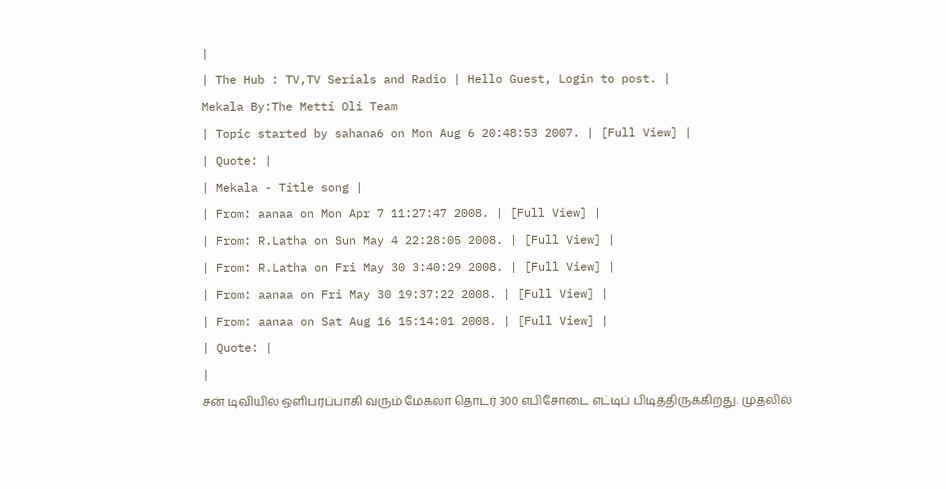|
| The Hub : TV,TV Serials and Radio | Hello Guest, Login to post. |
Mekala By:The Metti Oli Team
| Topic started by sahana6 on Mon Aug 6 20:48:53 2007. | [Full View] |
| Quote: |
| Mekala - Title song |
| From: aanaa on Mon Apr 7 11:27:47 2008. | [Full View] |
| From: R.Latha on Sun May 4 22:28:05 2008. | [Full View] |
| From: R.Latha on Fri May 30 3:40:29 2008. | [Full View] |
| From: aanaa on Fri May 30 19:37:22 2008. | [Full View] |
| From: aanaa on Sat Aug 16 15:14:01 2008. | [Full View] |
| Quote: |
|
சன் டிவியில் ஒளிபரப்பாகி வரும் மேகலா தொடர் 300 எபிசோடை எட்டிப் பிடித்திருக்கிறது. முதலில்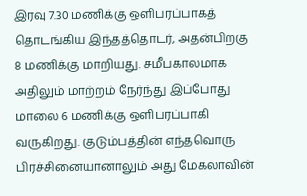இரவு 7.30 மணிக்கு ஒளிபரப்பாகத் தொடங்கிய இந்தத்தொடர், அதன்பிறகு 8 மணிக்கு மாறியது. சமீபகாலமாக அதிலும் மாற்றம் நேர்ந்து இப்போது மாலை 6 மணிக்கு ஒளிபரப்பாகி வருகிறது. குடும்பத்தின் எந்தவொரு பிரச்சினையானாலும் அது மேகலாவின்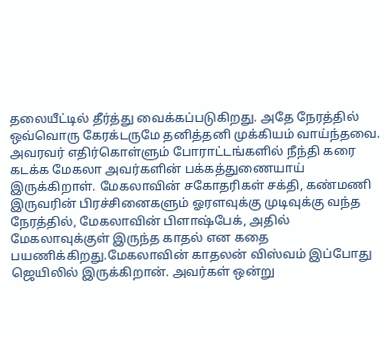தலையீட்டில் தீர்த்து வைக்கப்படுகிறது. அதே நேரத்தில் ஒவ்வொரு கேரக்டருமே தனித்தனி முக்கியம் வாய்ந்தவை. அவரவர் எதிர்கொள்ளும் போராட்டங்களில் நீந்தி கரை கடக்க மேகலா அவர்களின் பக்கத்துணையாய் இருக்கிறாள். மேகலாவின் சகோதரிகள் சக்தி, கண்மணி இருவரின் பிரச்சினைகளும் ஓரளவுக்கு முடிவுக்கு வந்த நேரத்தில், மேகலாவின் பிளாஷ்பேக், அதில் மேகலாவுக்குள் இருந்த காதல் என கதை பயணிக்கிறது.மேகலாவின் காதலன் விஸ்வம் இப்போது ஜெயிலில் இருக்கிறான். அவர்கள் ஒன்று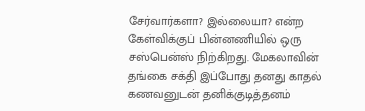சேர்வார்களா? இல்லையா? என்ற கேள்விக்குப் பின்னணியில் ஒரு சஸ்பென்ஸ் நிற்கிறது. மேகலாவின் தங்கை சக்தி இப்போது தனது காதல் கணவனுடன் தனிக்குடித்தனம்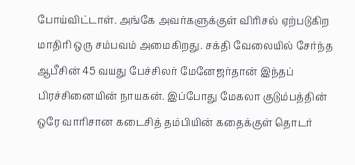போய்விட்டாள். அங்கே அவர்களுக்குள் விரிசல் ஏற்படுகிற மாதிரி ஒரு சம்பவம் அமைகிறது. சக்தி வேலையில் சேர்ந்த ஆபீசின் 45 வயது பேச்சிலர் மேனேஜர்தான் இந்தப் பிரச்சினையின் நாயகன். இப்போது மேகலா குடும்பத்தின் ஒரே வாரிசான கடைசித் தம்பியின் கதைக்குள் தொடர்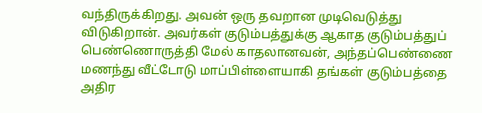வந்திருக்கிறது. அவன் ஒரு தவறான முடிவெடுத்து விடுகிறான். அவர்கள் குடும்பத்துக்கு ஆகாத குடும்பத்துப் பெண்ணொருத்தி மேல் காதலானவன், அந்தப்பெண்ணை மணந்து வீட்டோடு மாப்பிள்ளையாகி தங்கள் குடும்பத்தை அதிர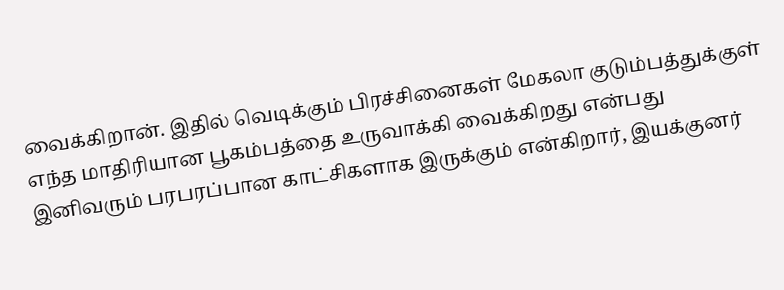வைக்கிறான். இதில் வெடிக்கும் பிரச்சினைகள் மேகலா குடும்பத்துக்குள் எந்த மாதிரியான பூகம்பத்தை உருவாக்கி வைக்கிறது என்பது இனிவரும் பரபரப்பான காட்சிகளாக இருக்கும் என்கிறார், இயக்குனர்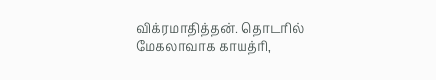விக்ரமாதித்தன். தொடரில் மேகலாவாக காயத்ரி,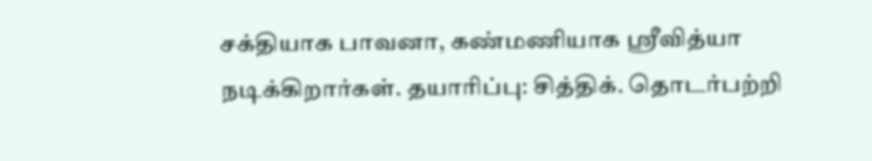சக்தியாக பாவனா, கண்மணியாக ஸ்ரீவித்யா நடிக்கிறார்கள். தயாரிப்பு: சித்திக். தொடர்பற்றி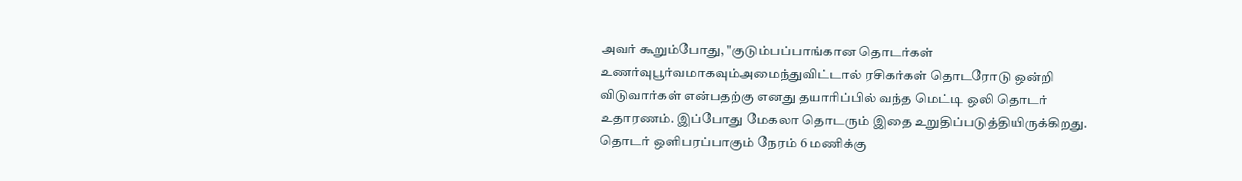அவர் கூறும்போது, "குடும்பப்பாங்கான தொடர்கள் உணர்வுபூர்வமாகவும்அமைந்துவிட்டால் ரசிகர்கள் தொடரோடு ஒன்றி விடுவார்கள் என்பதற்கு எனது தயாரிப்பில் வந்த மெட்டி ஒலி தொடர் உதாரணம். இப்போது மேகலா தொடரும் இதை உறுதிப்படுத்தியிருக்கிறது. தொடர் ஒளிபரப்பாகும் நேரம் 6 மணிக்கு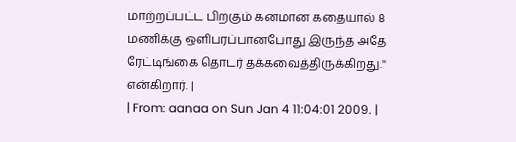மாற்றப்பட்ட பிறகும் கனமான கதையால் 8 மணிக்கு ஒளிபரப்பானபோது இருந்த அதே ரேட்டிங்கை தொடர் தக்கவைத்திருக்கிறது.'' என்கிறார். |
| From: aanaa on Sun Jan 4 11:04:01 2009. |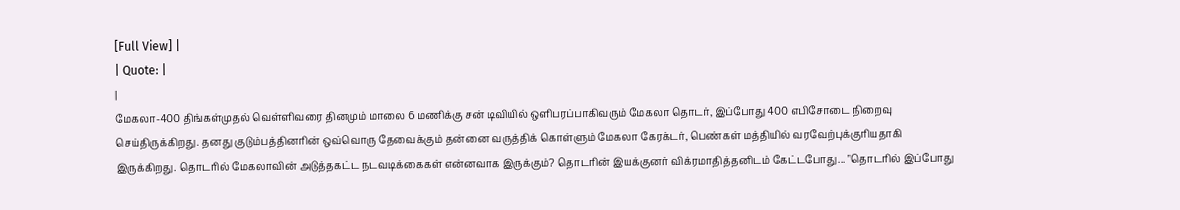[Full View] |
| Quote: |
|
மேகலா-400 திங்கள்முதல் வெள்ளிவரை தினமும் மாலை 6 மணிக்கு சன் டிவியில் ஒளிபரப்பாகிவரும் மேகலா தொடர், இப்போது 400 எபிசோடை நிறைவு செய்திருக்கிறது. தனது குடும்பத்தினரின் ஒவ்வொரு தேவைக்கும் தன்னை வருத்திக் கொள்ளும் மேகலா கேரக்டர், பெண்கள் மத்தியில் வரவேற்புக்குரியதாகி இருக்கிறது. தொடரில் மேகலாவின் அடுத்தகட்ட நடவடிக்கைகள் என்னவாக இருக்கும்? தொடரின் இயக்குனர் விக்ரமாதித்தனிடம் கேட்டபோது... "தொடரில் இப்போது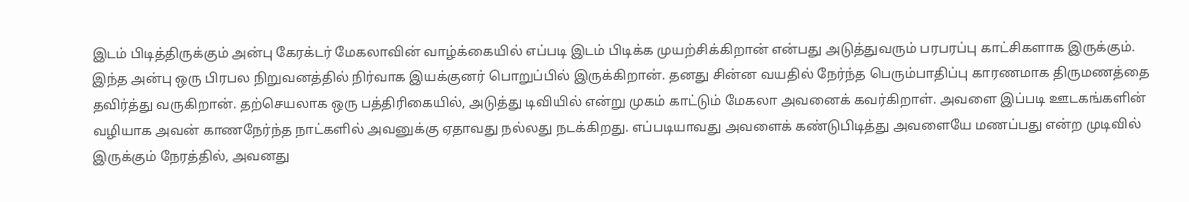இடம் பிடித்திருக்கும் அன்பு கேரக்டர் மேகலாவின் வாழ்க்கையில் எப்படி இடம் பிடிக்க முயற்சிக்கிறான் என்பது அடுத்துவரும் பரபரப்பு காட்சிகளாக இருக்கும். இந்த அன்பு ஒரு பிரபல நிறுவனத்தில் நிர்வாக இயக்குனர் பொறுப்பில் இருக்கிறான். தனது சின்ன வயதில் நேர்ந்த பெரும்பாதிப்பு காரணமாக திருமணத்தை தவிர்த்து வருகிறான். தற்செயலாக ஒரு பத்திரிகையில், அடுத்து டிவியில் என்று முகம் காட்டும் மேகலா அவனைக் கவர்கிறாள். அவளை இப்படி ஊடகங்களின் வழியாக அவன் காணநேர்ந்த நாட்களில் அவனுக்கு ஏதாவது நல்லது நடக்கிறது. எப்படியாவது அவளைக் கண்டுபிடித்து அவளையே மணப்பது என்ற முடிவில் இருக்கும் நேரத்தில், அவனது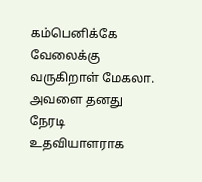கம்பெனிக்கே வேலைக்கு வருகிறாள் மேகலா. அவளை தனது நேரடி உதவியாளராக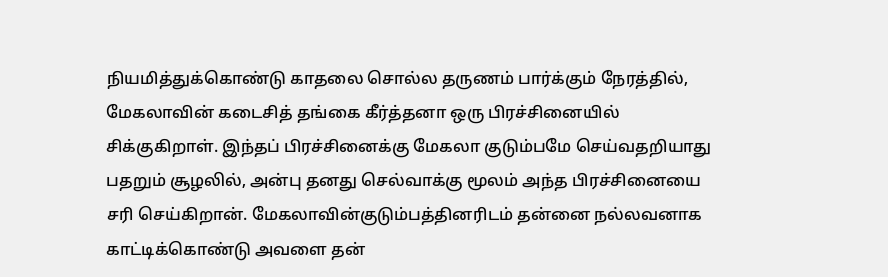நியமித்துக்கொண்டு காதலை சொல்ல தருணம் பார்க்கும் நேரத்தில், மேகலாவின் கடைசித் தங்கை கீர்த்தனா ஒரு பிரச்சினையில் சிக்குகிறாள். இந்தப் பிரச்சினைக்கு மேகலா குடும்பமே செய்வதறியாது பதறும் சூழலில், அன்பு தனது செல்வாக்கு மூலம் அந்த பிரச்சினையை சரி செய்கிறான். மேகலாவின்குடும்பத்தினரிடம் தன்னை நல்லவனாக காட்டிக்கொண்டு அவளை தன்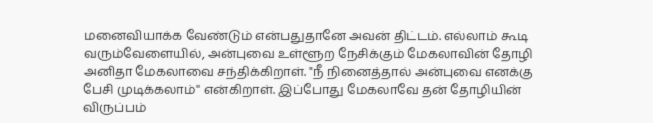மனைவியாக்க வேண்டும் என்பதுதானே அவன் திட்டம். எல்லாம் கூடி வரும்வேளையில், அன்புவை உள்ளூற நேசிக்கும் மேகலாவின் தோழி அனிதா மேகலாவை சந்திக்கிறாள். "நீ நினைத்தால் அன்புவை எனக்கு பேசி முடிக்கலாம்'' என்கிறாள். இப்போது மேகலாவே தன் தோழியின் விருப்பம்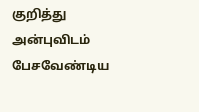குறித்து அன்புவிடம் பேசவேண்டிய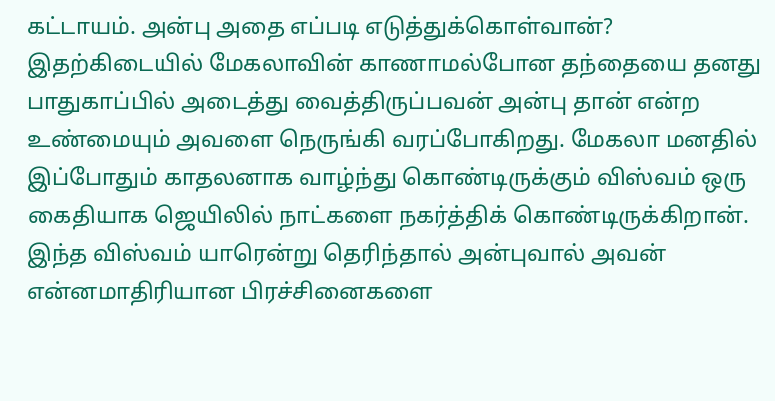கட்டாயம். அன்பு அதை எப்படி எடுத்துக்கொள்வான்? இதற்கிடையில் மேகலாவின் காணாமல்போன தந்தையை தனது பாதுகாப்பில் அடைத்து வைத்திருப்பவன் அன்பு தான் என்ற உண்மையும் அவளை நெருங்கி வரப்போகிறது. மேகலா மனதில் இப்போதும் காதலனாக வாழ்ந்து கொண்டிருக்கும் விஸ்வம் ஒரு கைதியாக ஜெயிலில் நாட்களை நகர்த்திக் கொண்டிருக்கிறான். இந்த விஸ்வம் யாரென்று தெரிந்தால் அன்புவால் அவன் என்னமாதிரியான பிரச்சினைகளை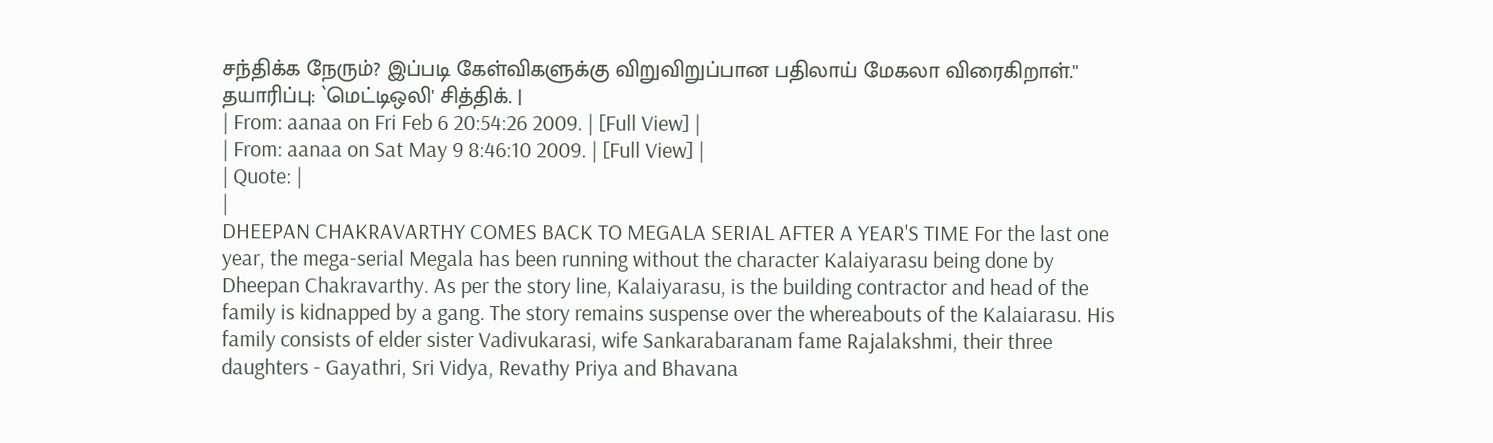சந்திக்க நேரும்? இப்படி கேள்விகளுக்கு விறுவிறுப்பான பதிலாய் மேகலா விரைகிறாள்.'' தயாரிப்பு: `மெட்டிஒலி' சித்திக். |
| From: aanaa on Fri Feb 6 20:54:26 2009. | [Full View] |
| From: aanaa on Sat May 9 8:46:10 2009. | [Full View] |
| Quote: |
|
DHEEPAN CHAKRAVARTHY COMES BACK TO MEGALA SERIAL AFTER A YEAR'S TIME For the last one year, the mega-serial Megala has been running without the character Kalaiyarasu being done by Dheepan Chakravarthy. As per the story line, Kalaiyarasu, is the building contractor and head of the family is kidnapped by a gang. The story remains suspense over the whereabouts of the Kalaiarasu. His family consists of elder sister Vadivukarasi, wife Sankarabaranam fame Rajalakshmi, their three daughters - Gayathri, Sri Vidya, Revathy Priya and Bhavana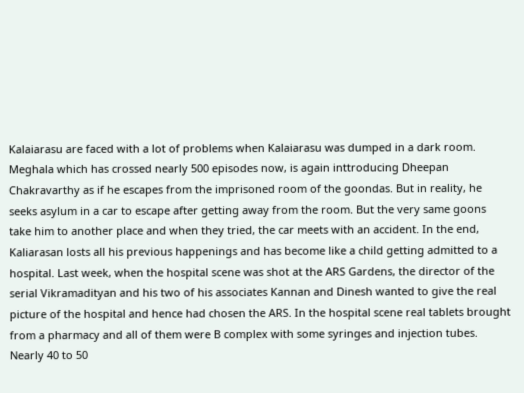Kalaiarasu are faced with a lot of problems when Kalaiarasu was dumped in a dark room. Meghala which has crossed nearly 500 episodes now, is again inttroducing Dheepan Chakravarthy as if he escapes from the imprisoned room of the goondas. But in reality, he seeks asylum in a car to escape after getting away from the room. But the very same goons take him to another place and when they tried, the car meets with an accident. In the end, Kaliarasan losts all his previous happenings and has become like a child getting admitted to a hospital. Last week, when the hospital scene was shot at the ARS Gardens, the director of the serial Vikramadityan and his two of his associates Kannan and Dinesh wanted to give the real picture of the hospital and hence had chosen the ARS. In the hospital scene real tablets brought from a pharmacy and all of them were B complex with some syringes and injection tubes. Nearly 40 to 50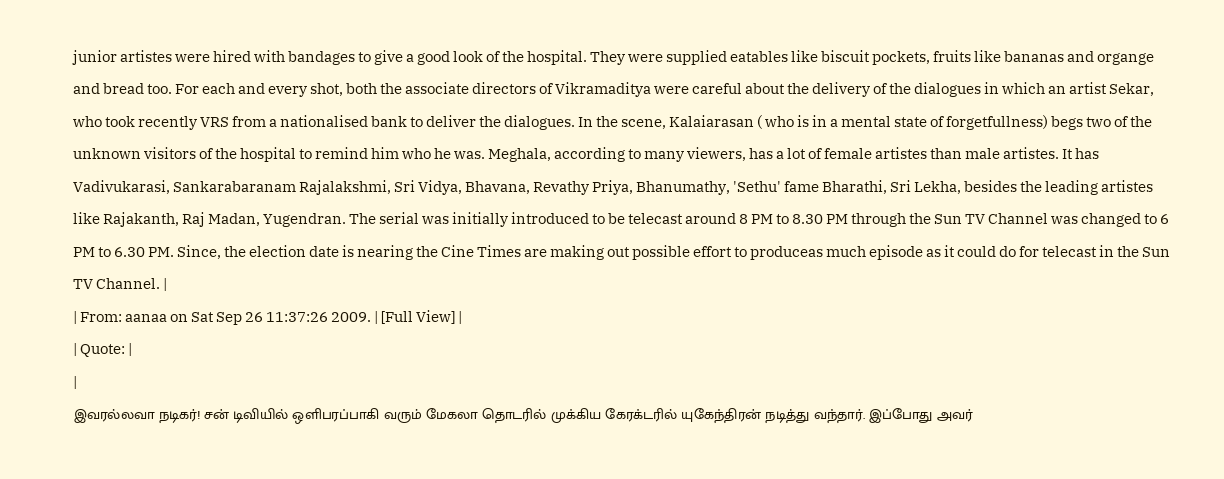junior artistes were hired with bandages to give a good look of the hospital. They were supplied eatables like biscuit pockets, fruits like bananas and organge and bread too. For each and every shot, both the associate directors of Vikramaditya were careful about the delivery of the dialogues in which an artist Sekar, who took recently VRS from a nationalised bank to deliver the dialogues. In the scene, Kalaiarasan ( who is in a mental state of forgetfullness) begs two of the unknown visitors of the hospital to remind him who he was. Meghala, according to many viewers, has a lot of female artistes than male artistes. It has Vadivukarasi, Sankarabaranam Rajalakshmi, Sri Vidya, Bhavana, Revathy Priya, Bhanumathy, 'Sethu' fame Bharathi, Sri Lekha, besides the leading artistes like Rajakanth, Raj Madan, Yugendran. The serial was initially introduced to be telecast around 8 PM to 8.30 PM through the Sun TV Channel was changed to 6 PM to 6.30 PM. Since, the election date is nearing the Cine Times are making out possible effort to produceas much episode as it could do for telecast in the Sun TV Channel. |
| From: aanaa on Sat Sep 26 11:37:26 2009. | [Full View] |
| Quote: |
|
இவரல்லவா நடிகர்! சன் டிவியில் ஒளிபரப்பாகி வரும் மேகலா தொடரில் முக்கிய கேரக்டரில் யுகேந்திரன் நடித்து வந்தார். இப்போது அவர்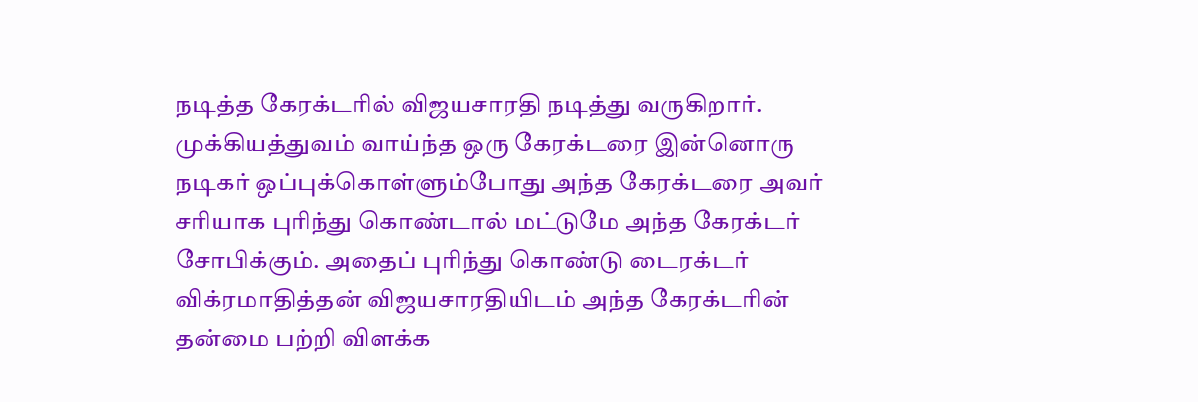நடித்த கேரக்டரில் விஜயசாரதி நடித்து வருகிறார். முக்கியத்துவம் வாய்ந்த ஒரு கேரக்டரை இன்னொரு நடிகர் ஒப்புக்கொள்ளும்போது அந்த கேரக்டரை அவர் சரியாக புரிந்து கொண்டால் மட்டுமே அந்த கேரக்டர் சோபிக்கும். அதைப் புரிந்து கொண்டு டைரக்டர் விக்ரமாதித்தன் விஜயசாரதியிடம் அந்த கேரக்டரின் தன்மை பற்றி விளக்க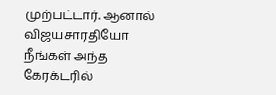முற்பட்டார். ஆனால் விஜயசாரதியோ நீங்கள் அந்த கேரக்டரில்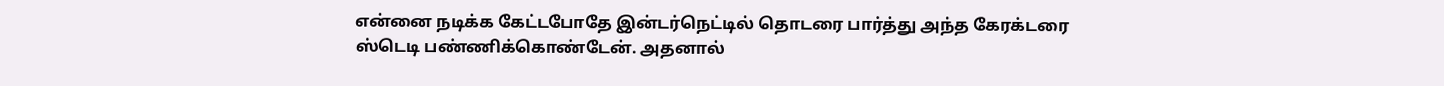என்னை நடிக்க கேட்டபோதே இன்டர்நெட்டில் தொடரை பார்த்து அந்த கேரக்டரை ஸ்டெடி பண்ணிக்கொண்டேன். அதனால்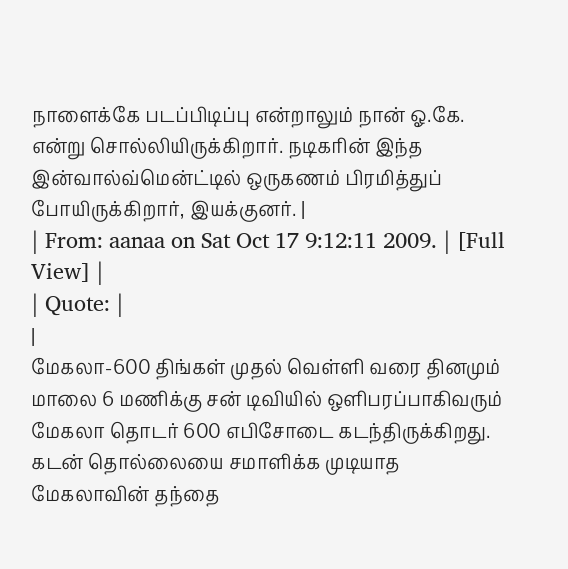நாளைக்கே படப்பிடிப்பு என்றாலும் நான் ஓ.கே. என்று சொல்லியிருக்கிறார். நடிகரின் இந்த இன்வால்வ்மென்ட்டில் ஒருகணம் பிரமித்துப் போயிருக்கிறார், இயக்குனர். |
| From: aanaa on Sat Oct 17 9:12:11 2009. | [Full View] |
| Quote: |
|
மேகலா-600 திங்கள் முதல் வெள்ளி வரை தினமும் மாலை 6 மணிக்கு சன் டிவியில் ஒளிபரப்பாகிவரும் மேகலா தொடர் 600 எபிசோடை கடந்திருக்கிறது. கடன் தொல்லையை சமாளிக்க முடியாத மேகலாவின் தந்தை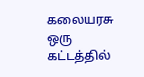கலையரசு ஒரு கட்டத்தில்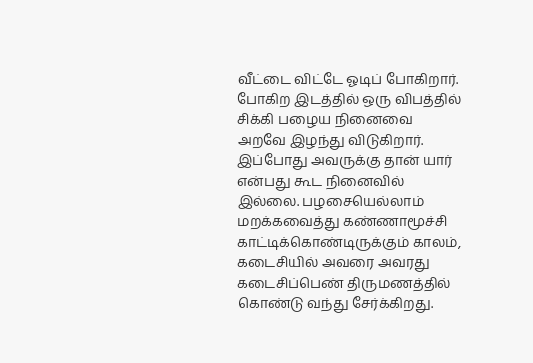வீட்டை விட்டே ஓடிப் போகிறார். போகிற இடத்தில் ஒரு விபத்தில் சிக்கி பழைய நினைவை அறவே இழந்து விடுகிறார். இப்போது அவருக்கு தான் யார் என்பது கூட நினைவில் இல்லை. பழசையெல்லாம் மறக்கவைத்து கண்ணாமூச்சி காட்டிக்கொண்டிருக்கும் காலம், கடைசியில் அவரை அவரது கடைசிப்பெண் திருமணத்தில் கொண்டு வந்து சேர்க்கிறது.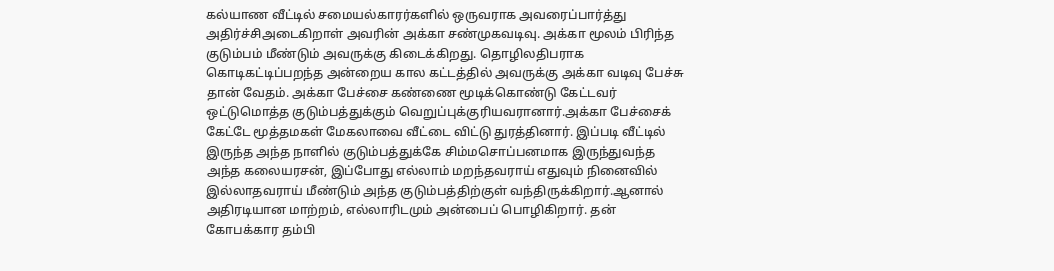கல்யாண வீட்டில் சமையல்காரர்களில் ஒருவராக அவரைப்பார்த்து அதிர்ச்சிஅடைகிறாள் அவரின் அக்கா சண்முகவடிவு. அக்கா மூலம் பிரிந்த குடும்பம் மீண்டும் அவருக்கு கிடைக்கிறது. தொழிலதிபராக கொடிகட்டிப்பறந்த அன்றைய கால கட்டத்தில் அவருக்கு அக்கா வடிவு பேச்சு தான் வேதம். அக்கா பேச்சை கண்ணை மூடிக்கொண்டு கேட்டவர் ஒட்டுமொத்த குடும்பத்துக்கும் வெறுப்புக்குரியவரானார்.அக்கா பேச்சைக் கேட்டே மூத்தமகள் மேகலாவை வீட்டை விட்டு துரத்தினார். இப்படி வீட்டில் இருந்த அந்த நாளில் குடும்பத்துக்கே சிம்மசொப்பனமாக இருந்துவந்த அந்த கலையரசன், இப்போது எல்லாம் மறந்தவராய் எதுவும் நினைவில் இல்லாதவராய் மீண்டும் அந்த குடும்பத்திற்குள் வந்திருக்கிறார்.ஆனால் அதிரடியான மாற்றம், எல்லாரிடமும் அன்பைப் பொழிகிறார். தன் கோபக்கார தம்பி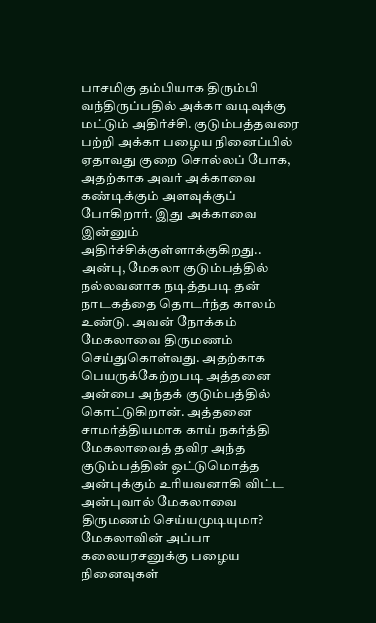பாசமிகு தம்பியாக திரும்பி வந்திருப்பதில் அக்கா வடிவுக்கு மட்டும் அதிர்ச்சி. குடும்பத்தவரை பற்றி அக்கா பழைய நினைப்பில் ஏதாவது குறை சொல்லப் போக, அதற்காக அவர் அக்காவை கண்டிக்கும் அளவுக்குப் போகிறார். இது அக்காவை இன்னும் அதிர்ச்சிக்குள்ளாக்குகிறது.. அன்பு, மேகலா குடும்பத்தில் நல்லவனாக நடித்தபடி தன் நாடகத்தை தொடர்ந்த காலம் உண்டு. அவன் நோக்கம் மேகலாவை திருமணம் செய்துகொள்வது. அதற்காக பெயருக்கேற்றபடி அத்தனை அன்பை அந்தக் குடும்பத்தில் கொட்டுகிறான். அத்தனை சாமர்த்தியமாக காய் நகர்த்தி மேகலாவைத் தவிர அந்த குடும்பத்தின் ஒட்டுமொத்த அன்புக்கும் உரியவனாகி விட்ட அன்புவால் மேகலாவை திருமணம் செய்யமுடியுமா? மேகலாவின் அப்பா கலையரசனுக்கு பழைய நினைவுகள்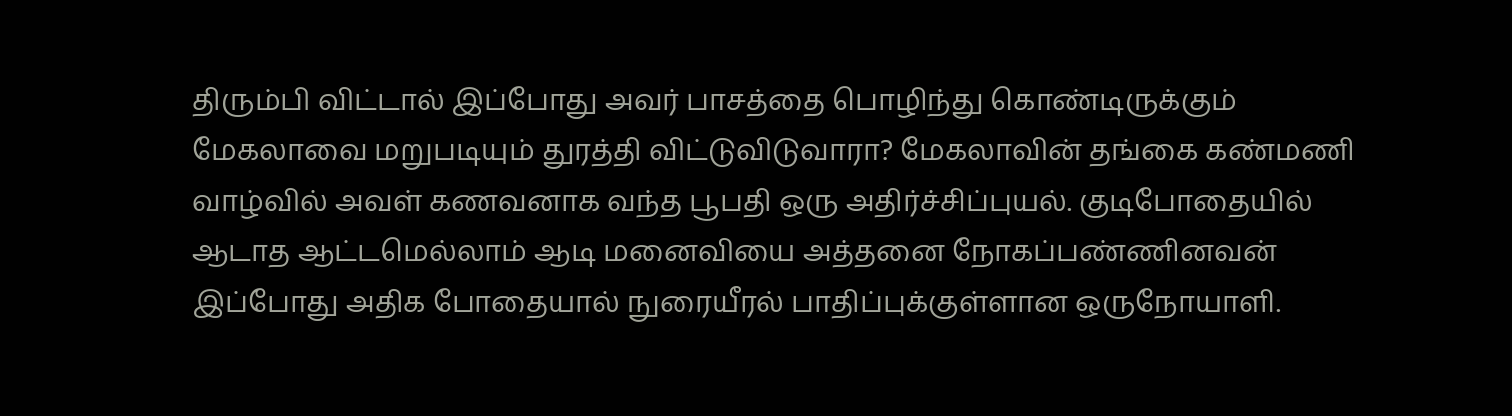திரும்பி விட்டால் இப்போது அவர் பாசத்தை பொழிந்து கொண்டிருக்கும் மேகலாவை மறுபடியும் துரத்தி விட்டுவிடுவாரா? மேகலாவின் தங்கை கண்மணி வாழ்வில் அவள் கணவனாக வந்த பூபதி ஒரு அதிர்ச்சிப்புயல். குடிபோதையில் ஆடாத ஆட்டமெல்லாம் ஆடி மனைவியை அத்தனை நோகப்பண்ணினவன் இப்போது அதிக போதையால் நுரையீரல் பாதிப்புக்குள்ளான ஒருநோயாளி.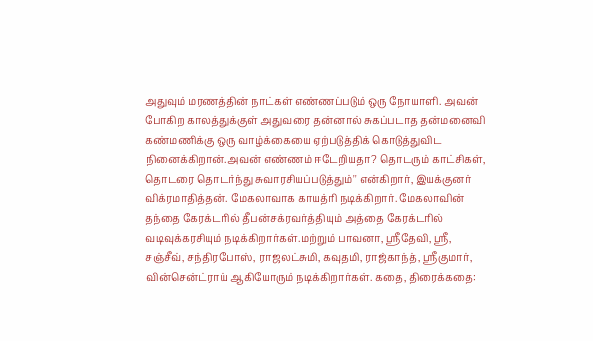அதுவும் மரணத்தின் நாட்கள் எண்ணப்படும் ஒரு நோயாளி. அவன் போகிற காலத்துக்குள் அதுவரை தன்னால் சுகப்படாத தன்மனைவி கண்மணிக்கு ஒரு வாழ்க்கையை ஏற்படுத்திக் கொடுத்துவிட நினைக்கிறான்.அவன் எண்ணம் ஈடேறியதா? தொடரும் காட்சிகள், தொடரை தொடர்ந்து சுவாரசியப்படுத்தும்'' என்கிறார், இயக்குனர் விக்ரமாதித்தன். மேகலாவாக காயத்ரி நடிக்கிறார். மேகலாவின் தந்தை கேரக்டரில் தீபன்சக்ரவர்த்தியும் அத்தை கேரக்டரில் வடிவுக்கரசியும் நடிக்கிறார்கள்.மற்றும் பாவனா, ஸ்ரீதேவி, ஸ்ரீ, சஞ்சீவ், சந்திரபோஸ், ராஜலட்சுமி, கவுதமி, ராஜ்காந்த், ஸ்ரீகுமார், வின்சென்ட்ராய் ஆகியோரும் நடிக்கிறார்கள். கதை, திரைக்கதை: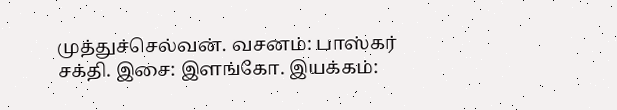முத்துச்செல்வன். வசனம்: பாஸ்கர் சக்தி. இசை: இளங்கோ. இயக்கம்: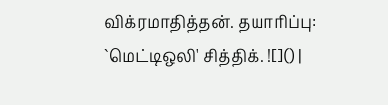விக்ரமாதித்தன். தயாரிப்பு: `மெட்டிஒலி' சித்திக். ![]() |